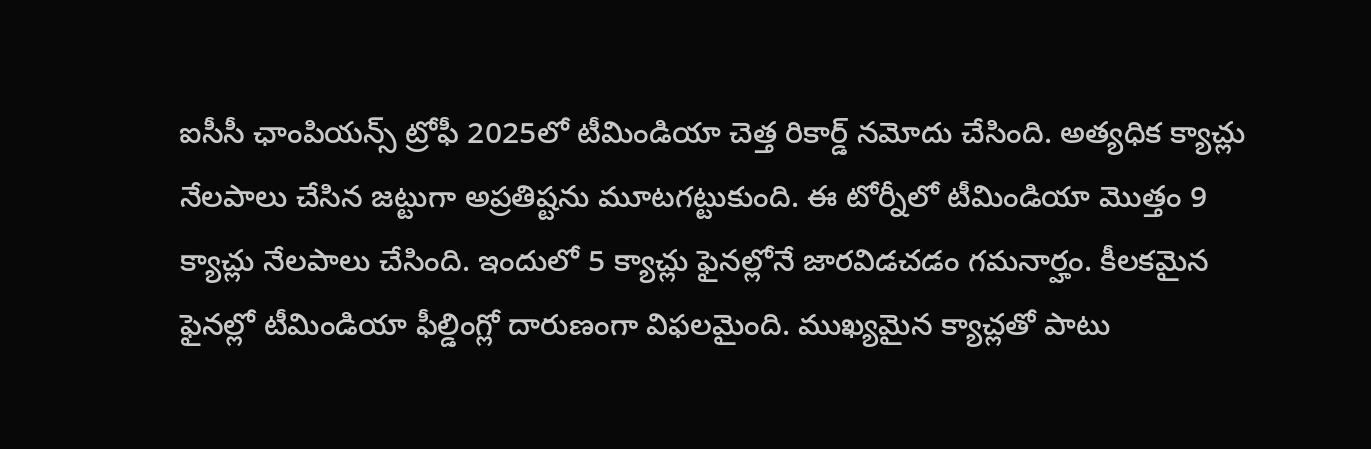ఐసీసీ ఛాంపియన్స్ ట్రోఫీ 2025లో టీమిండియా చెత్త రికార్డ్ నమోదు చేసింది. అత్యధిక క్యాచ్లు నేలపాలు చేసిన జట్టుగా అప్రతిష్టను మూటగట్టుకుంది. ఈ టోర్నీలో టీమిండియా మొత్తం 9 క్యాచ్లు నేలపాలు చేసింది. ఇందులో 5 క్యాచ్లు ఫైనల్లోనే జారవిడచడం గమనార్హం. కీలకమైన ఫైనల్లో టీమిండియా ఫీల్డింగ్లో దారుణంగా విఫలమైంది. ముఖ్యమైన క్యాచ్లతో పాటు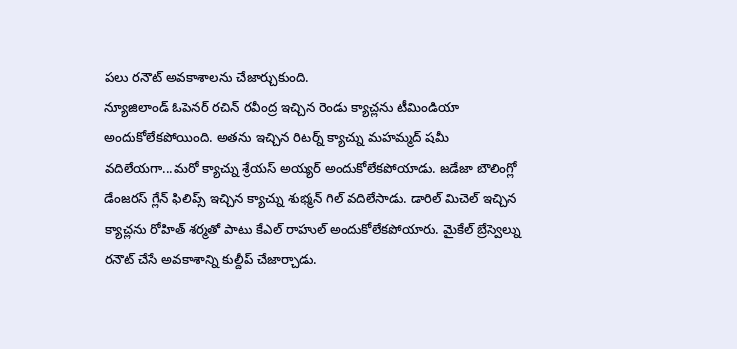పలు రనౌట్ అవకాశాలను చేజార్చుకుంది.
న్యూజిలాండ్ ఓపెనర్ రచిన్ రవీంద్ర ఇచ్చిన రెండు క్యాచ్లను టీమిండియా అందుకోలేకపోయింది. అతను ఇచ్చిన రిటర్న్ క్యాచ్ను మహమ్మద్ షమీ వదిలేయగా...మరో క్యాచ్ను శ్రేయస్ అయ్యర్ అందుకోలేకపోయాడు. జడేజా బౌలింగ్లో డేంజరస్ గ్లేన్ ఫిలిప్స్ ఇచ్చిన క్యాచ్ను శుభ్మన్ గిల్ వదిలేసాడు. డారిల్ మిచెల్ ఇచ్చిన క్యాచ్లను రోహిత్ శర్మతో పాటు కేఎల్ రాహుల్ అందుకోలేకపోయారు. మైకేల్ బ్రేస్వెల్ను రనౌట్ చేసే అవకాశాన్ని కుల్దీప్ చేజార్చాడు.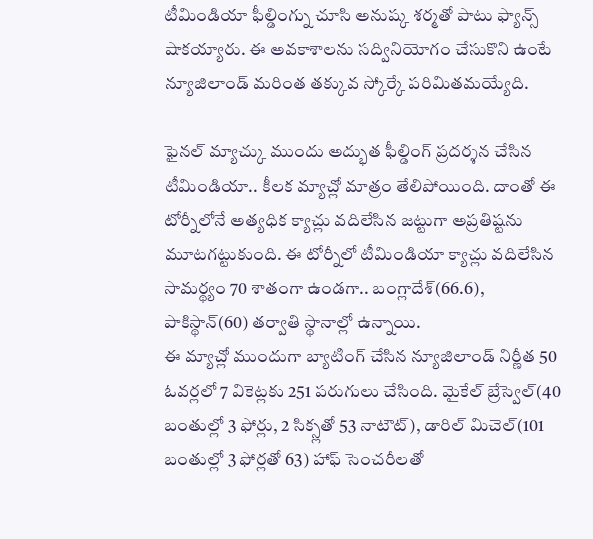టీమిండియా ఫీల్డింగ్ను చూసి అనుష్క శర్మతో పాటు ఫ్యాన్స్ షాకయ్యారు. ఈ అవకాశాలను సద్వినియోగం చేసుకొని ఉంటే న్యూజిలాండ్ మరింత తక్కువ స్కోర్కే పరిమితమయ్యేది.

ఫైనల్ మ్యాచ్కు ముందు అద్భుత ఫీల్డింగ్ ప్రదర్శన చేసిన టీమిండియా.. కీలక మ్యాచ్లో మాత్రం తేలిపోయింది. దాంతో ఈ టోర్నీలోనే అత్యధిక క్యాచ్లు వదిలేసిన జట్టుగా అప్రతిష్టను మూటగట్టుకుంది. ఈ టోర్నీలో టీమిండియా క్యాచ్లు వదిలేసిన సామర్థ్యం 70 శాతంగా ఉండగా.. బంగ్లాదేశ్(66.6), పాకిస్థాన్(60) తర్వాతి స్థానాల్లో ఉన్నాయి.
ఈ మ్యాచ్లో ముందుగా బ్యాటింగ్ చేసిన న్యూజిలాండ్ నిర్ణీత 50 ఓవర్లలో 7 వికెట్లకు 251 పరుగులు చేసింది. మైకేల్ బ్రేస్వెల్(40 బంతుల్లో 3 ఫోర్లు, 2 సిక్స్లతో 53 నాటౌట్), డారిల్ మిచెల్(101 బంతుల్లో 3 ఫోర్లతో 63) హాఫ్ సెంచరీలతో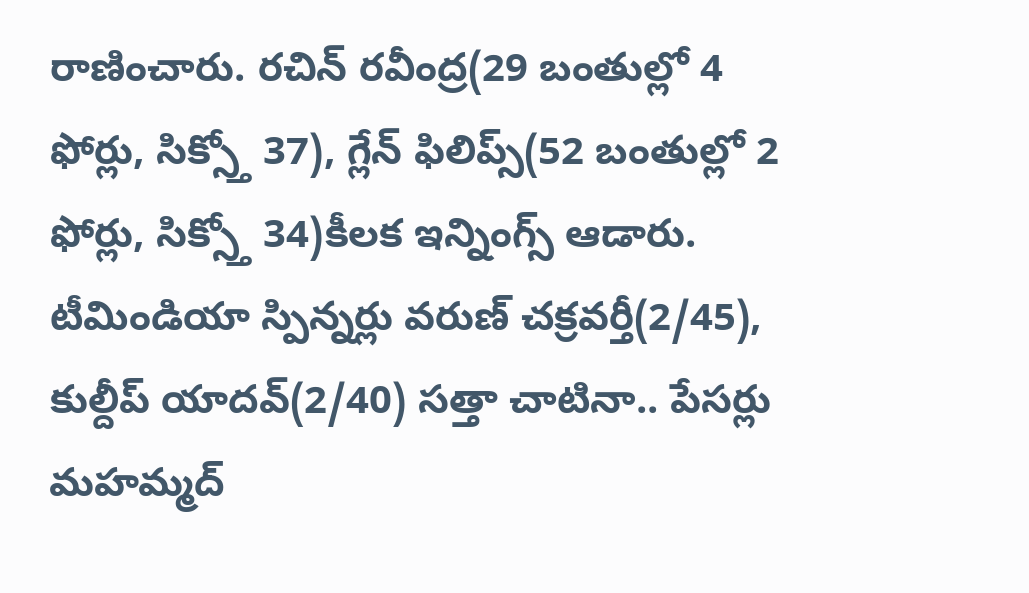రాణించారు. రచిన్ రవీంద్ర(29 బంతుల్లో 4 ఫోర్లు, సిక్స్తో 37), గ్లేన్ ఫిలిప్స్(52 బంతుల్లో 2 ఫోర్లు, సిక్స్తో 34)కీలక ఇన్నింగ్స్ ఆడారు. టీమిండియా స్పిన్నర్లు వరుణ్ చక్రవర్తీ(2/45), కుల్దీప్ యాదవ్(2/40) సత్తా చాటినా.. పేసర్లు మహమ్మద్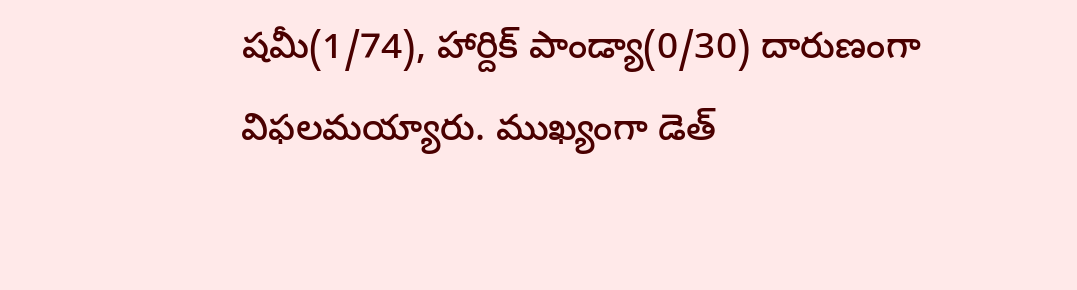షమీ(1/74), హార్దిక్ పాండ్యా(0/30) దారుణంగా విఫలమయ్యారు. ముఖ్యంగా డెత్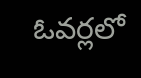ఓవర్లలో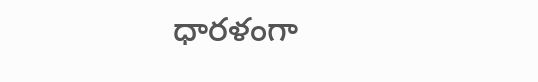ధారళంగా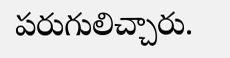పరుగులిచ్చారు.